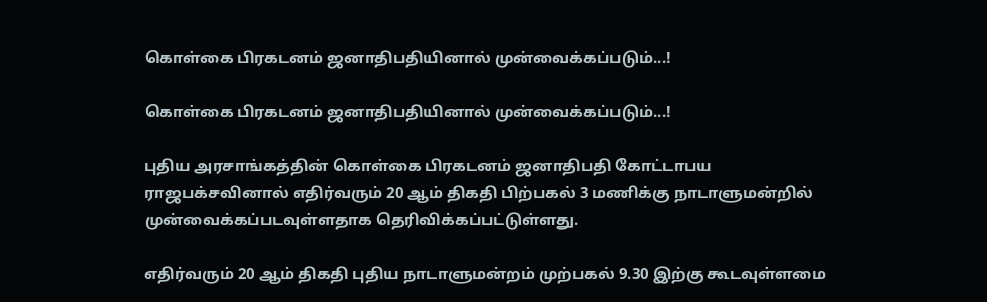கொள்கை பிரகடனம் ஜனாதிபதியினால் முன்வைக்கப்படும்...!

கொள்கை பிரகடனம் ஜனாதிபதியினால் முன்வைக்கப்படும்...!

புதிய அரசாங்கத்தின் கொள்கை பிரகடனம் ஜனாதிபதி கோட்டாபய ராஜபக்சவினால் எதிர்வரும் 20 ஆம் திகதி பிற்பகல் 3 மணிக்கு நாடாளுமன்றில் முன்வைக்கப்படவுள்ளதாக தெரிவிக்கப்பட்டுள்ளது.

எதிர்வரும் 20 ஆம் திகதி புதிய நாடாளுமன்றம் முற்பகல் 9.30 இற்கு கூடவுள்ளமை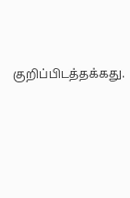குறிப்பிடத்தக்கது.